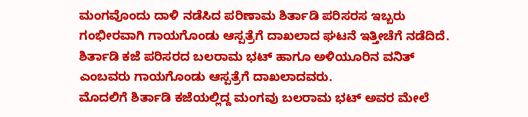ಮಂಗವೊಂದು ದಾಳಿ ನಡೆಸಿದ ಪರಿಣಾಮ ಶಿರ್ತಾಡಿ ಪರಿಸರಸ ಇಬ್ಬರು ಗಂಭೀರವಾಗಿ ಗಾಯಗೊಂಡು ಆಸ್ಪತ್ರೆಗೆ ದಾಖಲಾದ ಘಟನೆ ಇತ್ತೀಚೆಗೆ ನಡೆದಿದೆ.
ಶಿರ್ತಾಡಿ ಕಜೆ ಪರಿಸರದ ಬಲರಾಮ ಭಟ್ ಹಾಗೂ ಅಳಿಯೂರಿನ ವನಿತ್ ಎಂಬವರು ಗಾಯಗೊಂಡು ಆಸ್ಪತ್ರೆಗೆ ದಾಖಲಾದವರು.
ಮೊದಲಿಗೆ ಶಿರ್ತಾಡಿ ಕಜೆಯಲ್ಲಿದ್ದ ಮಂಗವು ಬಲರಾಮ ಭಟ್ ಅವರ ಮೇಲೆ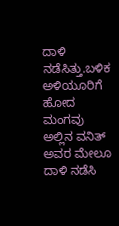ದಾಳಿ ನಡೆಸಿತ್ತು.ಬಳಿಕ ಅಳಿಯೂರಿಗೆ ಹೋದ ಮಂಗವು ಅಲ್ಲಿನ ವನಿತ್ ಅವರ ಮೇಲೂ ದಾಳಿ ನಡೆಸಿ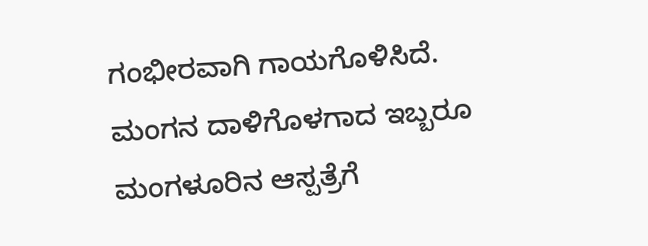ಗಂಭೀರವಾಗಿ ಗಾಯಗೊಳಿಸಿದೆ.
ಮಂಗನ ದಾಳಿಗೊಳಗಾದ ಇಬ್ಬರೂ ಮಂಗಳೂರಿನ ಆಸ್ಪತ್ರೆಗೆ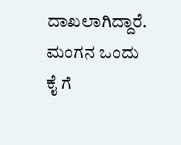ದಾಖಲಾಗಿದ್ದಾರೆ.
ಮಂಗನ ಒಂದು ಕೈ ಗೆ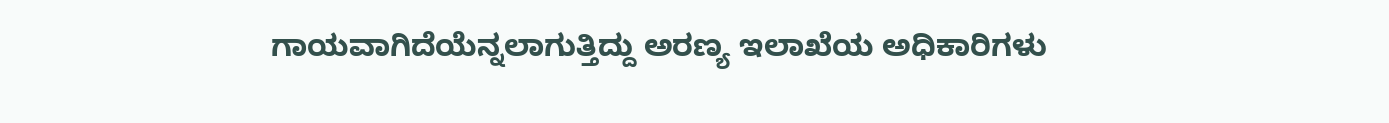ಗಾಯವಾಗಿದೆಯೆನ್ನಲಾಗುತ್ತಿದ್ದು ಅರಣ್ಯ ಇಲಾಖೆಯ ಅಧಿಕಾರಿಗಳು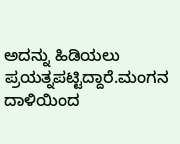ಅದನ್ನು ಹಿಡಿಯಲು ಪ್ರಯತ್ನಪಟ್ಟಿದ್ದಾರೆ.ಮಂಗನ ದಾಳಿಯಿಂದ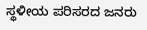ಸ್ಥಳೀಯ ಪರಿಸರದ ಜನರು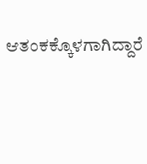ಆತಂಕಕ್ಕೊಳಗಾಗಿದ್ದಾರೆ